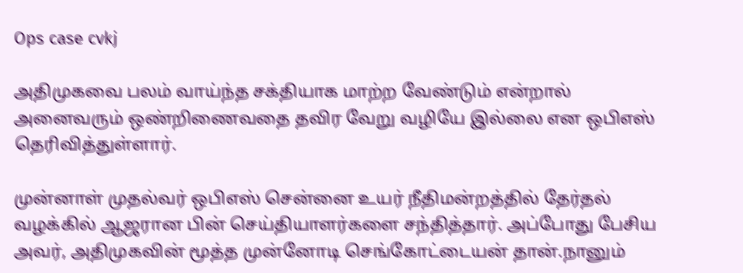Ops case cvkj

அதிமுகவை பலம் வாய்ந்த சக்தியாக மாற்ற வேண்டும் என்றால் அனைவரும் ஒண்றிணைவதை தவிர வேறு வழியே இல்லை என ஒபிஎஸ் தெரிவித்துள்ளார்.

முன்னாள் முதல்வர் ஒபிஎஸ் சென்னை உயர் நீதிமன்றத்தில் தேர்தல் வழக்கில் ஆஜரான பின் செய்தியாளர்களை சந்தித்தார். அப்போது பேசிய அவர், அதிமுகவின் மூத்த முன்னோடி செங்கோட்டையன் தான்.நானும்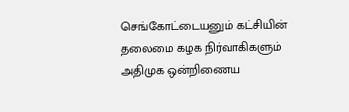செங்கோட்டையனும் கட்சியின் தலைமை கழக நிர்வாகிகளும் அதிமுக ஒன்றிணைய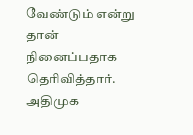வேண்டும் என்று தான் நினைப்பதாக தெரிவித்தார். அதிமுக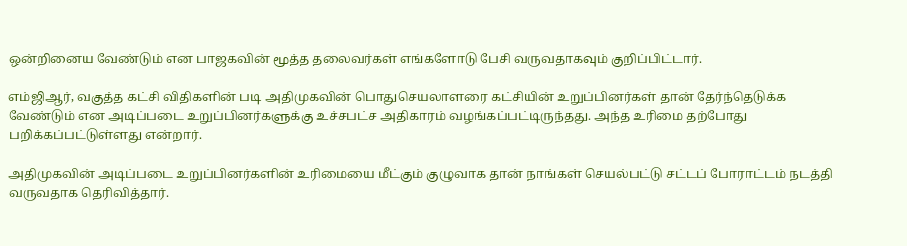ஒன்றினைய வேண்டும் என பாஜகவின் மூத்த தலைவர்கள் எங்களோடு பேசி வருவதாகவும் குறிப்பிட்டார்.

எம்ஜிஆர், வகுத்த கட்சி விதிகளின் படி அதிமுகவின் பொதுசெயலாளரை கட்சியின் உறுப்பினர்கள் தான் தேர்ந்தெடுக்க வேண்டும் என அடிப்படை உறுப்பினர்களுக்கு உச்சபட்ச அதிகாரம் வழங்கப்பட்டிருந்தது. அந்த உரிமை தற்போது பறிக்கப்பட்டுள்ளது என்றார்.

அதிமுகவின் அடிப்படை உறுப்பினர்களின் உரிமையை மீட்கும் குழுவாக தான் நாங்கள் செயல்பட்டு சட்டப் போராட்டம் நடத்தி வருவதாக தெரிவித்தார்.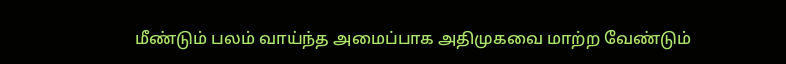மீண்டும் பலம் வாய்ந்த அமைப்பாக அதிமுகவை மாற்ற வேண்டும்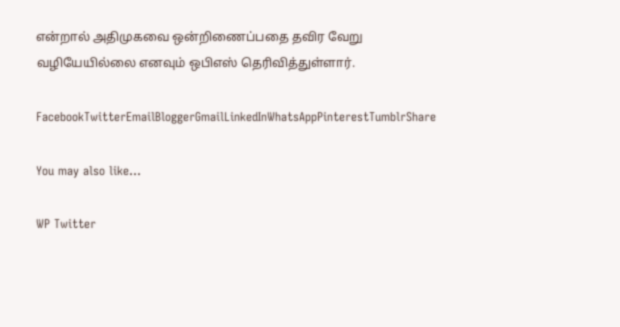என்றால் அதிமுகவை ஒன்றிணைப்பதை தவிர வேறு வழியேயில்லை எனவும் ஒபிஎஸ் தெரிவித்துள்ளார்.

FacebookTwitterEmailBloggerGmailLinkedInWhatsAppPinterestTumblrShare

You may also like...

WP Twitter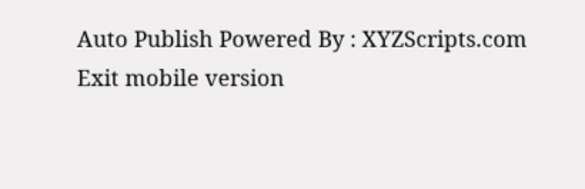Auto Publish Powered By : XYZScripts.com
Exit mobile version